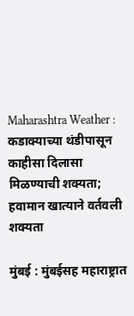Maharashtra Weather : कडाक्याच्या थंडीपासून काहीसा दिलासा मिळण्याची शक्यता; हवामान खात्याने वर्तवली शक्यता

मुंबई : मुंबईसह महाराष्ट्रात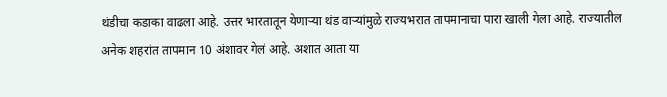थंडीचा कडाका वाढला आहे. उत्तर भारतातून येणाऱ्या थंड वाऱ्यांमुळे राज्यभरात तापमानाचा पारा खाली गेला आहे. राज्यातील अनेक शहरांत तापमान 10 अंशावर गेलं आहे. अशात आता या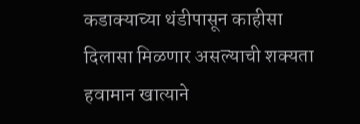कडाक्याच्या थंडीपासून काहीसा दिलासा मिळणार असल्याची शक्यता हवामान खात्याने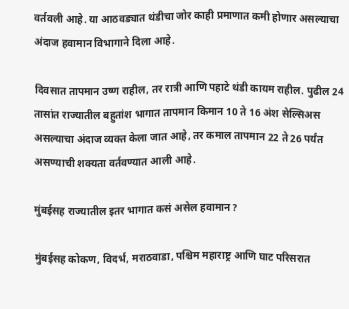वर्तवली आहे. या आठवड्यात थंडीचा जोर काही प्रमाणात कमी होणार असल्याचा अंदाज हवामान विभागाने दिला आहे.

दिवसात तापमान उष्ण राहील, तर रात्री आणि पहाटे थंडी कायम राहील. पुढील 24 तासांत राज्यातील बहुतांश भागात तापमान किमान 10 ते 16 अंश सेल्सिअस असल्याचा अंदाज व्यक्त केला जात आहे, तर कमाल तापमान 22 ते 26 पर्यंत असण्याची शक्यता वर्तवण्यात आली आहे.

मुंबईसह राज्यातील इतर भागात कसं असेल हवामान?

मुंबईसह कोकण, विदर्भ, मराठवाडा, पश्चिम महाराष्ट्र आणि घाट परिसरात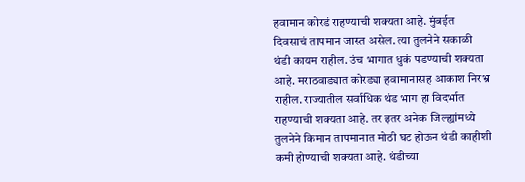हवामान कोरडं राहण्याची शक्यता आहे. मुंबईत दिवसाचं तापमान जास्त असेल. त्या तुलनेने सकाळी थंडी कायम राहील. उंच भागात धुकं पडण्याची शक्यता आहे. मराठवाड्यात कोरड्या हवामानासह आकाश निरभ्र राहील. राज्यातील सर्वाधिक थंड भाग हा विदर्भात राहण्याची शक्यता आहे. तर इतर अनेक जिल्ह्यांमध्ये तुलनेने किमान तापमानात मोठी घट होऊन थंडी काहीशी कमी होण्याची शक्यता आहे. थंडीच्या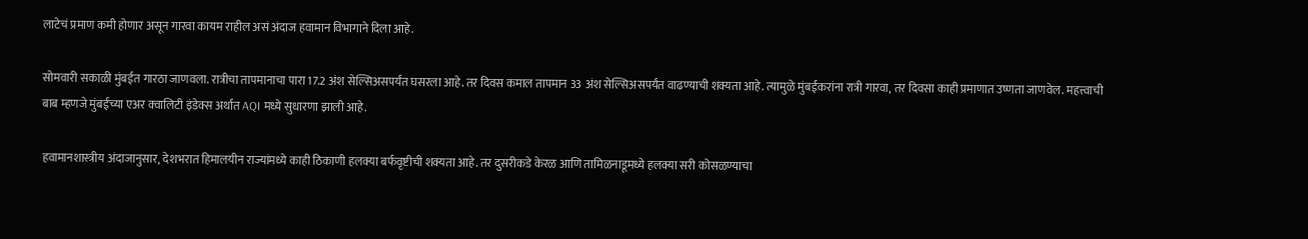लाटेचं प्रमाण कमी होणार असून गारवा कायम राहील असं अंदाज हवामान विभागाने दिला आहे.

सोमवारी सकाळी मुंबईत गारठा जाणवला. रात्रीचा तापमानाचा पारा 17.2 अंश सेल्सिअसपर्यंत घसरला आहे. तर दिवस कमाल तापमान 33 अंश सेल्सिअसपर्यंत वाढण्याची शक्यता आहे. त्यामुळे मुंबईकरांना रात्री गारवा, तर दिवसा काही प्रमाणात उष्णता जाणवेल. महत्त्वाची बाब म्हणजे मुंबईच्या एअर क्वालिटी इंडेक्स अर्थात AQI मध्ये सुधारणा झाली आहे.

हवामानशास्त्रीय अंदाजानुसार, देशभरात हिमालयीन राज्यांमध्ये काही ठिकाणी हलक्या बर्फवृष्टीची शक्यता आहे. तर दुसरीकडे केरळ आणि तामिळनाडूमध्ये हलक्या सरी कोसळण्याचा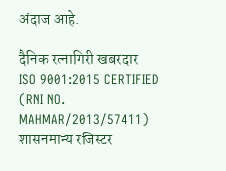अंदाज आहे.

दैनिक रत्नागिरी खबरदार
ISO 9001:2015 CERTIFIED
(RNI NO. MAHMAR/2013/57411)
शासनमान्य रजिस्टर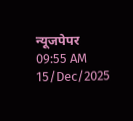न्यूजपेपर
09:55 AM 15/Dec/2025